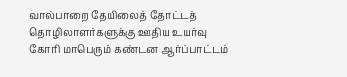வால்பாறை தேயிலைத் தோட்டத் தொழிலாளர்களுக்கு ஊதிய உயர்வு கோரி மாபெரும் கண்டன ஆர்ப்பாட்டம்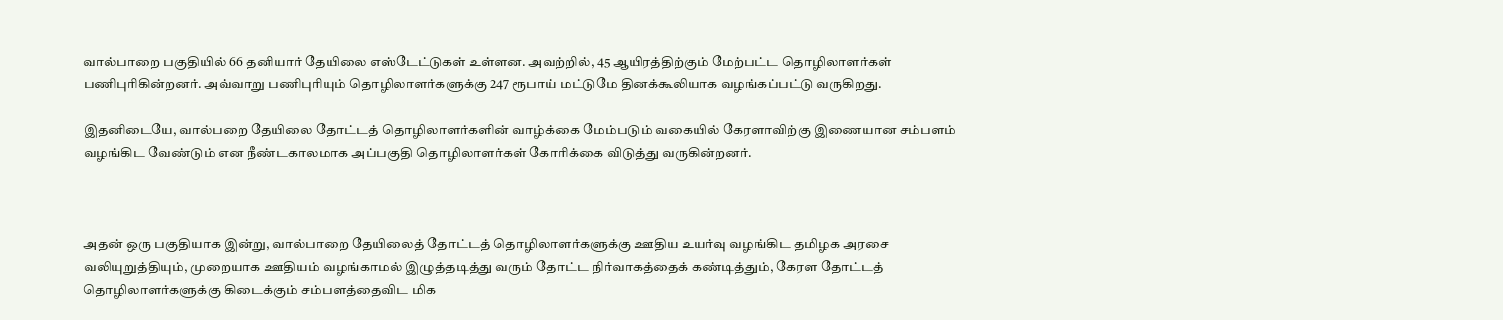வால்பாறை பகுதியில் 66 தனியார் தேயிலை எஸ்டேட்டுகள் உள்ளன. அவற்றில், 45 ஆயிரத்திற்கும் மேற்பட்ட தொழிலாளர்கள் பணிபுரிகின்றனர். அவ்வாறு பணிபுரியும் தொழிலாளர்களுக்கு 247 ரூபாய் மட்டுமே தினக்கூலியாக வழங்கப்பட்டு வருகிறது.

இதனிடையே, வால்பறை தேயிலை தோட்டத் தொழிலாளர்களின் வாழ்க்கை மேம்படும் வகையில் கேரளாவிற்கு இணையான சம்பளம் வழங்கிட வேண்டும் என நீண்டகாலமாக அப்பகுதி தொழிலாளர்கள் கோரிக்கை விடுத்து வருகின்றனர்.



அதன் ஒரு பகுதியாக இன்று, வால்பாறை தேயிலைத் தோட்டத் தொழிலாளர்களுக்கு ஊதிய உயர்வு வழங்கிட தமிழக அரசை வலியுறுத்தியும், முறையாக ஊதியம் வழங்காமல் இழுத்தடித்து வரும் தோட்ட நிர்வாகத்தைக் கண்டித்தும், கேரள தோட்டத் தொழிலாளர்களுக்கு கிடைக்கும் சம்பளத்தைவிட மிக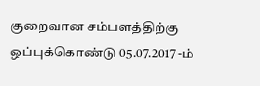குறைவான சம்பளத்திற்கு ஒப்புக்கொண்டு 05.07.2017 -ம்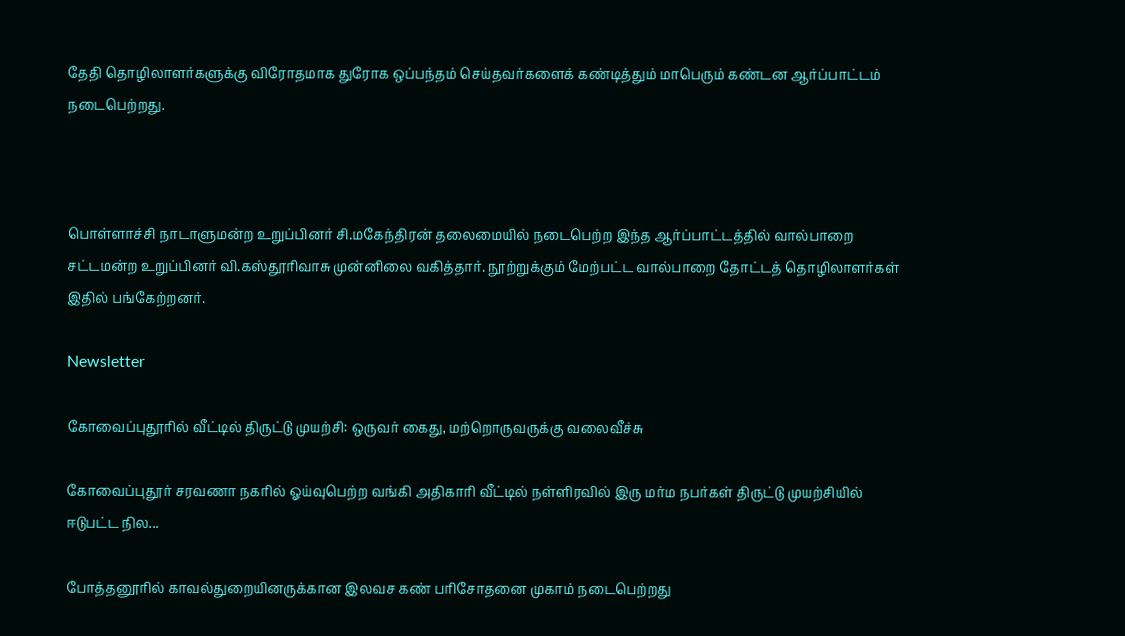தேதி தொழிலாளர்களுக்கு விரோதமாக துரோக ஒப்பந்தம் செய்தவர்களைக் கண்டித்தும் மாபெரும் கண்டன ஆர்ப்பாட்டம் நடைபெற்றது.



பொள்ளாச்சி நாடாளுமன்ற உறுப்பினர் சி.மகேந்திரன் தலைமையில் நடைபெற்ற இந்த ஆர்ப்பாட்டத்தில் வால்பாறை சட்டமன்ற உறுப்பினர் வி.கஸ்தூரிவாசு முன்னிலை வகித்தார். நூற்றுக்கும் மேற்பட்ட வால்பாறை தோட்டத் தொழிலாளர்கள் இதில் பங்கேற்றனர்.

Newsletter

கோவைப்புதூரில் வீட்டில் திருட்டு முயற்சி: ஒருவர் கைது, மற்றொருவருக்கு வலைவீச்சு

கோவைப்புதூர் சரவணா நகரில் ஓய்வுபெற்ற வங்கி அதிகாரி வீட்டில் நள்ளிரவில் இரு மர்ம நபர்கள் திருட்டு முயற்சியில் ஈடுபட்ட நில...

போத்தனூரில் காவல்துறையினருக்கான இலவச கண் பரிசோதனை முகாம் நடைபெற்றது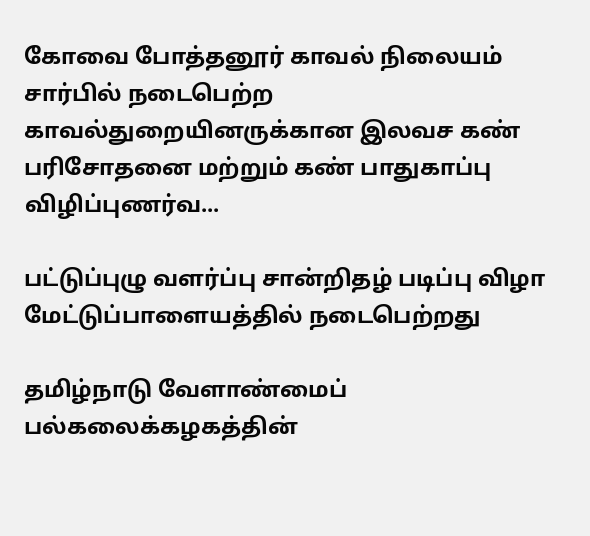கோவை போத்தனூர் காவல் நிலையம் சார்பில் நடைபெற்ற காவல்துறையினருக்கான இலவச கண் பரிசோதனை மற்றும் கண் பாதுகாப்பு விழிப்புணர்வ...

பட்டுப்புழு வளர்ப்பு சான்றிதழ் படிப்பு விழா மேட்டுப்பாளையத்தில் நடைபெற்றது

தமிழ்நாடு வேளாண்மைப் பல்கலைக்கழகத்தின்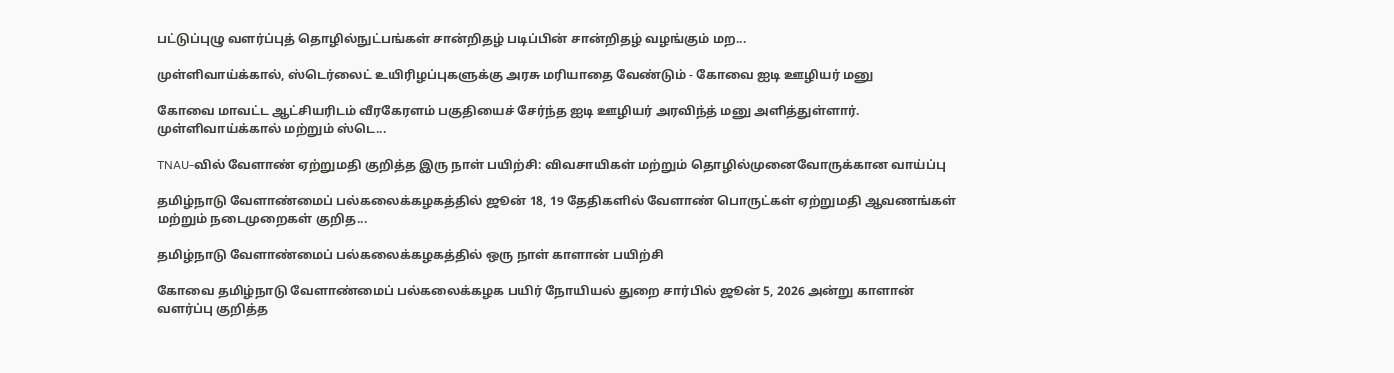பட்டுப்புழு வளர்ப்புத் தொழில்நுட்பங்கள் சான்றிதழ் படிப்பின் சான்றிதழ் வழங்கும் மற...

முள்ளிவாய்க்கால், ஸ்டெர்லைட் உயிரிழப்புகளுக்கு அரசு மரியாதை வேண்டும் - கோவை ஐடி ஊழியர் மனு

கோவை மாவட்ட ஆட்சியரிடம் வீரகேரளம் பகுதியைச் சேர்ந்த ஐடி ஊழியர் அரவிந்த் மனு அளித்துள்ளார். முள்ளிவாய்க்கால் மற்றும் ஸ்டெ...

TNAU-வில் வேளாண் ஏற்றுமதி குறித்த இரு நாள் பயிற்சி: விவசாயிகள் மற்றும் தொழில்முனைவோருக்கான வாய்ப்பு

தமிழ்நாடு வேளாண்மைப் பல்கலைக்கழகத்தில் ஜூன் 18, 19 தேதிகளில் வேளாண் பொருட்கள் ஏற்றுமதி ஆவணங்கள் மற்றும் நடைமுறைகள் குறித...

தமிழ்நாடு வேளாண்மைப் பல்கலைக்கழகத்தில் ஒரு நாள் காளான் பயிற்சி

கோவை தமிழ்நாடு வேளாண்மைப் பல்கலைக்கழக பயிர் நோயியல் துறை சார்பில் ஜூன் 5, 2026 அன்று காளான் வளர்ப்பு குறித்த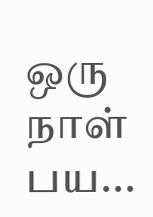ஒரு நாள் பய...